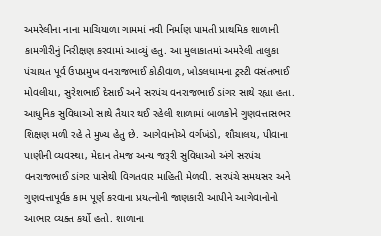અમરેલીના નાના માચિયાળા ગામમાં નવી નિર્માણ પામતી પ્રાથમિક શાળાની કામગીરીનું નિરીક્ષણ કરવામાં આવ્યું હતુ. આ મુલાકાતમાં અમરેલી તાલુકા પંચાયત પૂર્વ ઉપપ્રમુખ વનરાજભાઈ કોઠીવાળ, ખોડલધામના ટ્રસ્ટી વસંતભાઈ મોવલીયા, સુરેશભાઈ દેસાઈ અને સરપંચ વનરાજભાઈ ડાંગર સાથે રહ્યા હતા. આધુનિક સુવિધાઓ સાથે તૈયાર થઈ રહેલી શાળામાં બાળકોને ગુણવત્તાસભર શિક્ષણ મળી રહે તે મુખ્ય હેતુ છે. આગેવાનોએ વર્ગખંડો, શૌચાલય, પીવાના પાણીની વ્યવસ્થા, મેદાન તેમજ અન્ય જરૂરી સુવિધાઓ અંગે સરપંચ વનરાજભાઈ ડાંગર પાસેથી વિગતવાર માહિતી મેળવી. સરપંચે સમયસર અને ગુણવત્તાપૂર્વક કામ પૂર્ણ કરવાના પ્રયત્નોની જાણકારી આપીને આગેવાનોનો આભાર વ્યક્ત કર્યો હતો. શાળાના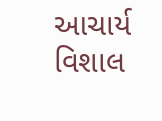આચાર્ય વિશાલ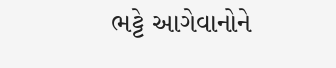ભટ્ટે આગેવાનોને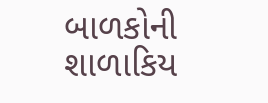બાળકોની શાળાકિય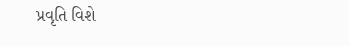પ્રવૃતિ વિશે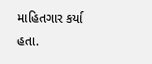માહિતગાર કર્યા હતા.